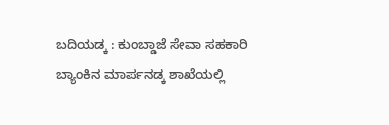ಬದಿಯಡ್ಕ : ಕುಂಬ್ಡಾಜೆ ಸೇವಾ ಸಹಕಾರಿ ಬ್ಯಾಂಕಿನ ಮಾರ್ಪನಡ್ಕ ಶಾಖೆಯಲ್ಲಿ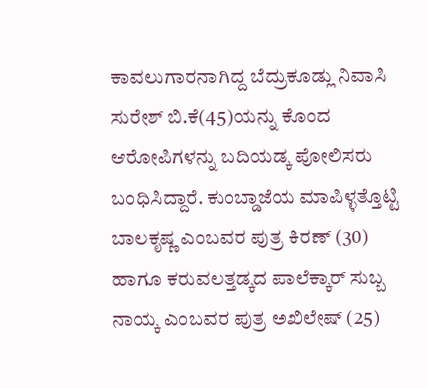ಕಾವಲುಗಾರನಾಗಿದ್ದ ಬೆದ್ರುಕೂಡ್ಲು ನಿವಾಸಿ ಸುರೇಶ್ ಬಿ.ಕೆ(45)ಯನ್ನು ಕೊಂದ ಆರೋಪಿಗಳನ್ನು ಬದಿಯಡ್ಕ ಪೋಲಿಸರು ಬಂಧಿಸಿದ್ದಾರೆ. ಕುಂಬ್ಡಾಜೆಯ ಮಾಪಿಳ್ಳತ್ತೊಟ್ಟಿ ಬಾಲಕೃಷ್ಣ ಎಂಬವರ ಪುತ್ರ ಕಿರಣ್ (30) ಹಾಗೂ ಕರುವಲತ್ತಡ್ಕದ ಪಾಲೆಕ್ಕಾರ್ ಸುಬ್ಬ ನಾಯ್ಕ ಎಂಬವರ ಪುತ್ರ ಅಖಿಲೇಷ್ (25)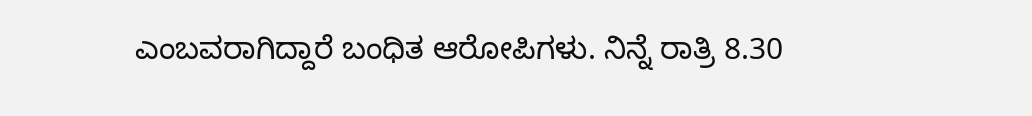ಎಂಬವರಾಗಿದ್ದಾರೆ ಬಂಧಿತ ಆರೋಪಿಗಳು. ನಿನ್ನೆ ರಾತ್ರಿ 8.30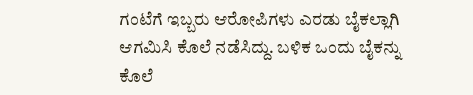ಗಂಟೆಗೆ ಇಬ್ಬರು ಆರೋಪಿಗಳು ಎರಡು ಬೈಕಲ್ಲಾಗಿ ಆಗಮಿಸಿ ಕೊಲೆ ನಡೆಸಿದ್ದು. ಬಳಿಕ ಒಂದು ಬೈಕನ್ನು ಕೊಲೆ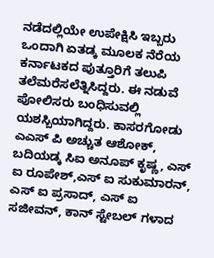ನಡೆದಲ್ಲಿಯೇ ಉಪೇಕ್ಷಿಸಿ ಇಬ್ಬರು ಒಂದಾಗಿ ಏತಡ್ಕ ಮೂಲಕ ನೆರೆಯ ಕರ್ನಾಟಕದ ಪುತ್ತೂರಿಗೆ ತಲುಪಿ ತಲೆಮರೆಸಲೆತ್ನಿಸಿದ್ದರು. ಈ ನಡುವೆ ಪೋಲಿಸರು ಬಂಧಿಸುವಲ್ಲಿ ಯಶಸ್ಬಿಯಾಗಿದ್ದರು. ಕಾಸರಗೋಡು ಎಎಸ್ ಪಿ ಅಚ್ಚುತ ಆಶೋಕ್, ಬದಿಯಡ್ಕ ಸಿಐ ಅನೂಪ್ ಕೃಷ್ಣ, ಎಸ್ ಐ ರೂಪೇಶ್,ಎಸ್ ಐ ಸುಕುಮಾರನ್, ಎಸ್ ಐ ಪ್ರಸಾದ್, ಎಸ್ ಐ ಸಜೀವನ್, ಕಾನ್ ಸ್ಟೇಬಲ್ ಗಳಾದ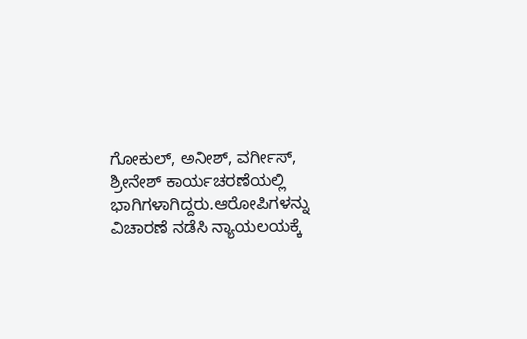ಗೋಕುಲ್, ಅನೀಶ್, ವರ್ಗೀಸ್, ಶ್ರೀನೇಶ್ ಕಾರ್ಯಚರಣೆಯಲ್ಲಿ ಭಾಗಿಗಳಾಗಿದ್ದರು.ಆರೋಪಿಗಳನ್ನು ವಿಚಾರಣೆ ನಡೆಸಿ ನ್ಯಾಯಲಯಕ್ಕೆ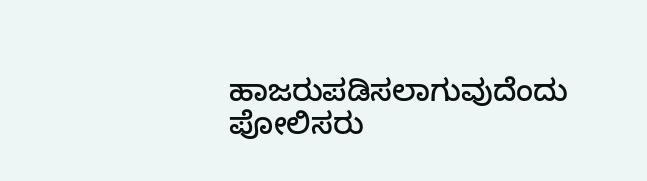ಹಾಜರುಪಡಿಸಲಾಗುವುದೆಂದು ಪೋಲಿಸರು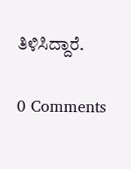ತಿಳಿಸಿದ್ದಾರೆ.

0 Comments